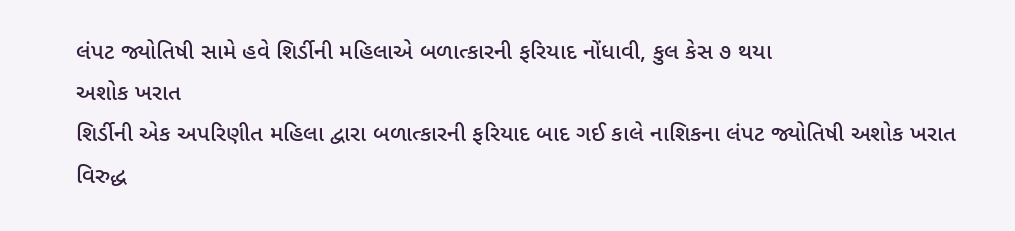લંપટ જ્યોતિષી સામે હવે શિર્ડીની મહિલાએ બળાત્કારની ફરિયાદ નોંધાવી, કુલ કેસ ૭ થયા
અશોક ખરાત
શિર્ડીની એક અપરિણીત મહિલા દ્વારા બળાત્કારની ફરિયાદ બાદ ગઈ કાલે નાશિકના લંપટ જ્યોતિષી અશોક ખરાત વિરુદ્ધ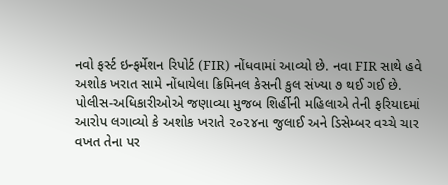નવો ફર્સ્ટ ઇન્ફર્મેશન રિપોર્ટ (FIR) નોંધવામાં આવ્યો છે. નવા FIR સાથે હવે અશોક ખરાત સામે નોંધાયેલા ક્રિમિનલ કેસની કુલ સંખ્યા ૭ થઈ ગઈ છે.
પોલીસ-અધિકારીઓએ જણાવ્યા મુજબ શિર્હીની મહિલાએ તેની ફરિયાદમાં આરોપ લગાવ્યો કે અશોક ખરાતે ૨૦૨૪ના જુલાઈ અને ડિસેમ્બર વચ્ચે ચાર વખત તેના પર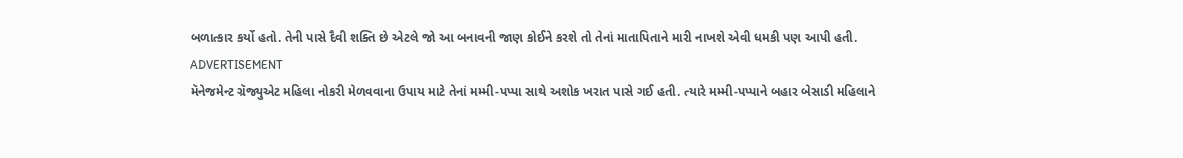બળાત્કાર કર્યો હતો. તેની પાસે દૈવી શક્તિ છે એટલે જો આ બનાવની જાણ કોઈને કરશે તો તેનાં માતાપિતાને મારી નાખશે એવી ધમકી પણ આપી હતી.
ADVERTISEMENT
મૅનેજમેન્ટ ગ્રૅજ્યુએટ મહિલા નોકરી મેળવવાના ઉપાય માટે તેનાં મમ્મી-પપ્પા સાથે અશોક ખરાત પાસે ગઈ હતી. ત્યારે મમ્મી-પપ્પાને બહાર બેસાડી મહિલાને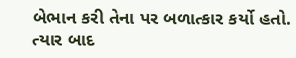બેભાન કરી તેના પર બળાત્કાર કર્યો હતો. ત્યાર બાદ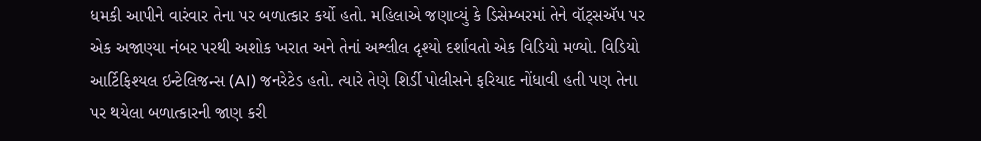ધમકી આપીને વારંવાર તેના પર બળાત્કાર કર્યો હતો. મહિલાએ જણાવ્યું કે ડિસેમ્બરમાં તેને વૉટ્સઍપ પર એક અજાણ્યા નંબર પરથી અશોક ખરાત અને તેનાં અશ્લીલ દૃશ્યો દર્શાવતો એક વિડિયો મળ્યો. વિડિયો આર્ટિફિશ્યલ ઇન્ટેલિજન્સ (AI) જનરેટેડ હતો. ત્યારે તેણે શિર્ડી પોલીસને ફરિયાદ નોંધાવી હતી પણ તેના પર થયેલા બળાત્કારની જાણ કરી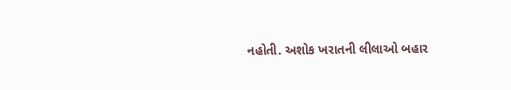નહોતી. અશોક ખરાતની લીલાઓ બહાર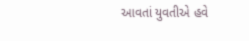આવતાં યુવતીએ હવે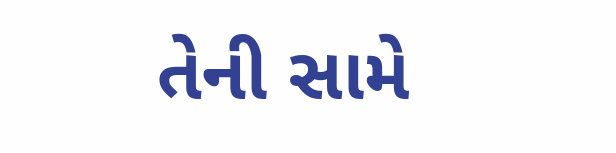તેની સામે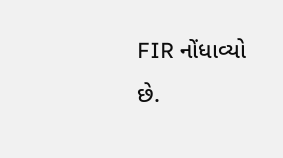FIR નોંધાવ્યો છે.